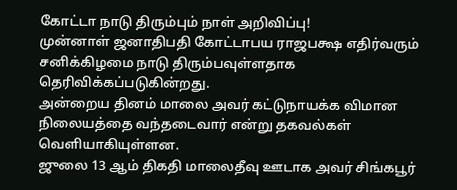கோட்டா நாடு திரும்பும் நாள் அறிவிப்பு!
முன்னாள் ஜனாதிபதி கோட்டாபய ராஜபக்ஷ எதிர்வரும் சனிக்கிழமை நாடு திரும்பவுள்ளதாக தெரிவிக்கப்படுகின்றது.
அன்றைய தினம் மாலை அவர் கட்டுநாயக்க விமான நிலையத்தை வந்தடைவார் என்று தகவல்கள் வெளியாகியுள்ளன.
ஜுலை 13 ஆம் திகதி மாலைதீவு ஊடாக அவர் சிங்கபூர்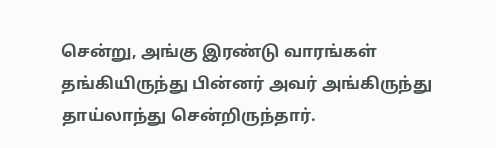சென்று, அங்கு இரண்டு வாரங்கள் தங்கியிருந்து பின்னர் அவர் அங்கிருந்து தாய்லாந்து சென்றிருந்தார்.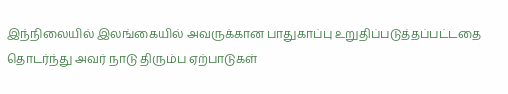இந்நிலையில் இலங்கையில் அவருக்கான பாதுகாப்பு உறுதிப்படுத்தப்பட்டதை தொடர்ந்து அவர் நாடு திரும்ப ஏற்பாடுகள்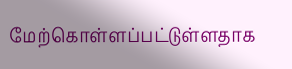மேற்கொள்ளப்பட்டுள்ளதாக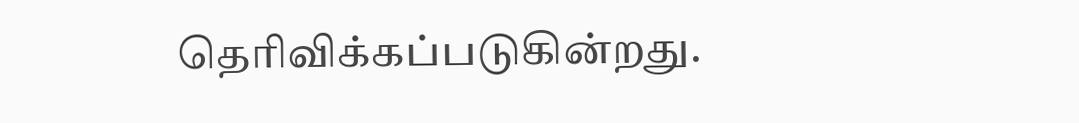தெரிவிக்கப்படுகின்றது.